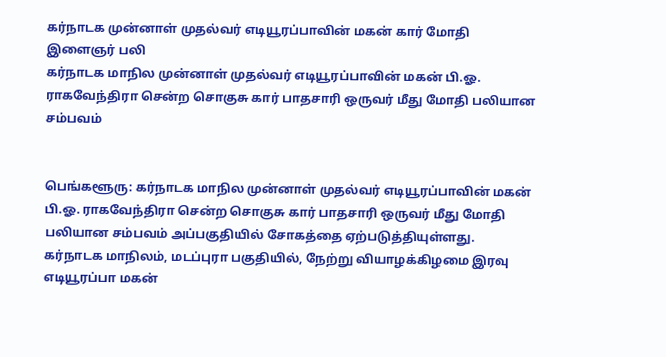கர்நாடக முன்னாள் முதல்வர் எடியூரப்பாவின் மகன் கார் மோதி இளைஞர் பலி
கர்நாடக மாநில முன்னாள் முதல்வர் எடியூரப்பாவின் மகன் பி.ஓ. ராகவேந்திரா சென்ற சொகுசு கார் பாதசாரி ஒருவர் மீது மோதி பலியான சம்பவம்


பெங்களூரு: கர்நாடக மாநில முன்னாள் முதல்வர் எடியூரப்பாவின் மகன் பி.ஓ. ராகவேந்திரா சென்ற சொகுசு கார் பாதசாரி ஒருவர் மீது மோதி பலியான சம்பவம் அப்பகுதியில் சோகத்தை ஏற்படுத்தியுள்ளது.
கர்நாடக மாநிலம், மடப்புரா பகுதியில், நேற்று வியாழக்கிழமை இரவு எடியூரப்பா மகன்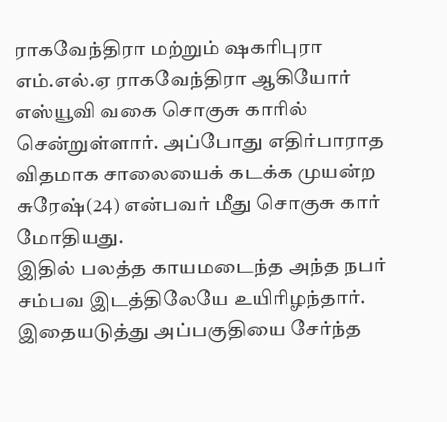ராகவேந்திரா மற்றும் ஷகரிபுரா எம்.எல்.ஏ ராகவேந்திரா ஆகியோர் எஸ்யூவி வகை சொகுசு காரில் சென்றுள்ளார். அப்போது எதிர்பாராத விதமாக சாலையைக் கடக்க முயன்ற சுரேஷ்(24) என்பவர் மீது சொகுசு கார் மோதியது.
இதில் பலத்த காயமடைந்த அந்த நபர் சம்பவ இடத்திலேயே உயிரிழந்தார். இதையடுத்து அப்பகுதியை சேர்ந்த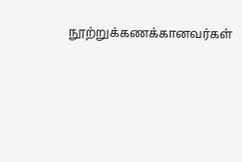நூற்றுக்கணக்கானவர்கள்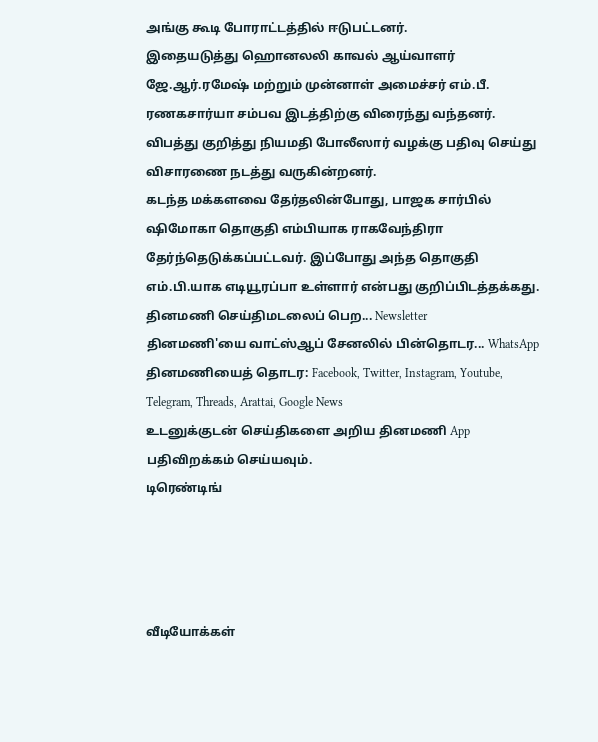அங்கு கூடி போராட்டத்தில் ஈடுபட்டனர்.
இதையடுத்து ஹொனலலி காவல் ஆய்வாளர் ஜே.ஆர்.ரமேஷ் மற்றும் முன்னாள் அமைச்சர் எம்.பீ. ரணகசார்யா சம்பவ இடத்திற்கு விரைந்து வந்தனர்.
விபத்து குறித்து நியமதி போலீஸார் வழக்கு பதிவு செய்து விசாரணை நடத்து வருகின்றனர்.
கடந்த மக்களவை தேர்தலின்போது, பாஜக சார்பில் ஷிமோகா தொகுதி எம்பியாக ராகவேந்திரா தேர்ந்தெடுக்கப்பட்டவர். இப்போது அந்த தொகுதி எம்.பி.யாக எடியூரப்பா உள்ளார் என்பது குறிப்பிடத்தக்கது.
தினமணி செய்திமடலைப் பெற... Newsletter
தினமணி'யை வாட்ஸ்ஆப் சேனலில் பின்தொடர... WhatsApp
தினமணியைத் தொடர: Facebook, Twitter, Instagram, Youtube, Telegram, Threads, Arattai, Google News
உடனுக்குடன் செய்திகளை அறிய தினமணி App பதிவிறக்கம் செய்யவும்.
டிரெண்டிங்




வீடியோக்கள்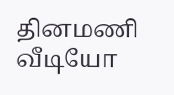தினமணி வீடியோ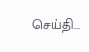செய்தி...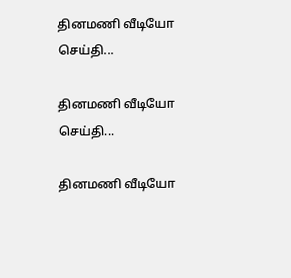தினமணி வீடியோ செய்தி...

தினமணி வீடியோ செய்தி...

தினமணி வீடியோ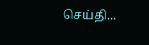செய்தி...